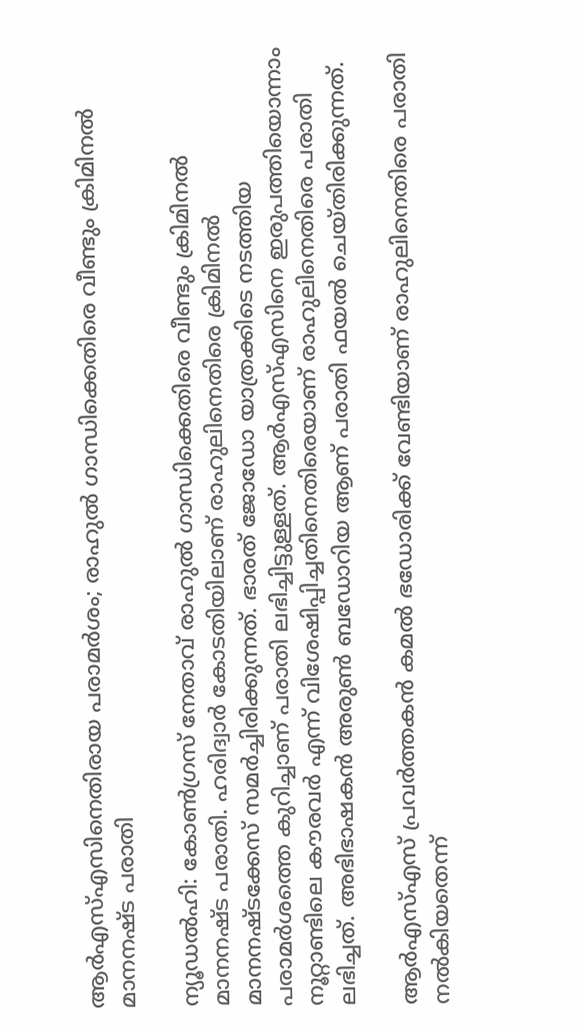ആർഎസ്എസിനെതിരായ പരാമർശം; രാഹുൽ ഗാന്ധിക്കെതിരെ വീണ്ടും ക്രിമിനൽ മാനനഷ്ട പരാതി

ന്യൂഡൽഹി: കോൺഗ്രസ് നേതാവ് രാഹുൽ ഗാന്ധിക്കെതിരെ വീണ്ടും ക്രിമിനൽ മാനനഷ്ട പരാതി. ഹരിദ്വാർ കോടതിയിലാണ് രാഹുലിനെതിരെ ക്രിമിനൽ മാനനഷ്ടക്കേസ് സമർച്ചിരിക്കുന്നത്. ഭാരത് ജോഡോ യാത്രക്കിടെ നടത്തിയ പരാമർശത്തെ കുറിച്ചാണ് പരാതി ലഭിച്ചിട്ടുള്ളത്. ആർഎസ്എസിനെ ഇരുപത്തിയൊന്നാം നൂറ്റാണ്ടിലെ കൗരവർ എന്ന് വിശേഷിപ്പിച്ചതിനെതിരെയാണ് രാഹുലിനെതിരെ പരാതി ലഭിച്ചത്. അഭിഭാഷകൻ അരുൺ ബഡോറിയ ആണ് പരാതി ഫയൽ ചെയ്തിരിക്കുന്നത്.

ആർഎസ്എസ് പ്രവർത്തകൻ കമൽ ഭഡോരിക്ക് വേണ്ടിയാണ് രാഹുലിനെതിരെ പരാതി നൽകിയതെന്ന്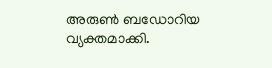അരുൺ ബഡോറിയ വ്യക്തമാക്കി.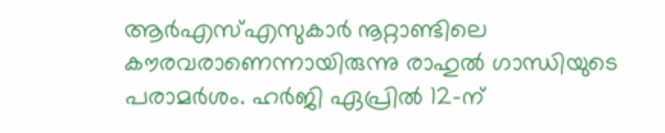ആർഎസ്എസുകാർ നൂറ്റാണ്ടിലെ കൗരവരാണെന്നായിരുന്നു രാഹുൽ ഗാന്ധിയുടെ പരാമർശം. ഹർജി ഏപ്രിൽ 12-ന്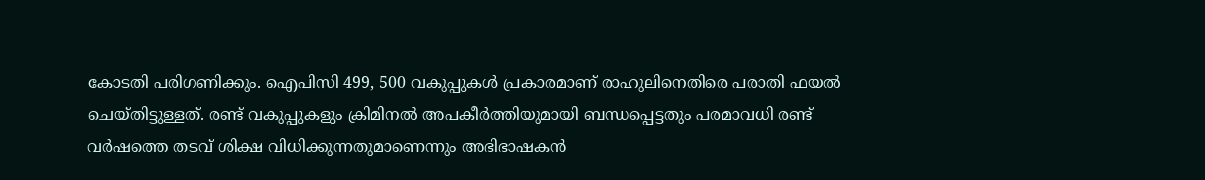കോടതി പരിഗണിക്കും. ഐപിസി 499, 500 വകുപ്പുകൾ പ്രകാരമാണ് രാഹുലിനെതിരെ പരാതി ഫയൽ ചെയ്തിട്ടുള്ളത്. രണ്ട് വകുപ്പുകളും ക്രിമിനൽ അപകീർത്തിയുമായി ബന്ധപ്പെട്ടതും പരമാവധി രണ്ട് വർഷത്തെ തടവ് ശിക്ഷ വിധിക്കുന്നതുമാണെന്നും അഭിഭാഷകൻ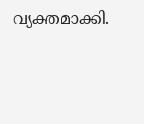വ്യക്തമാക്കി.